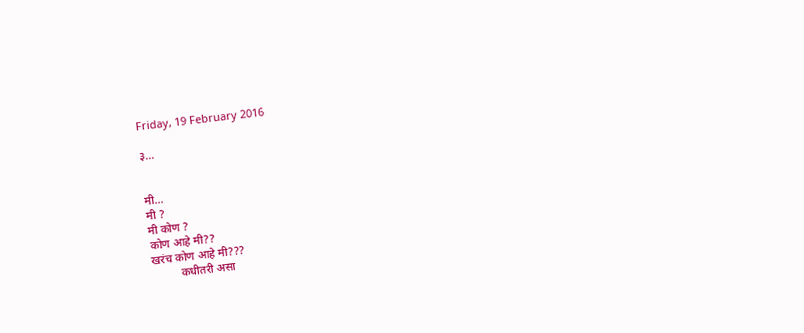Friday, 19 February 2016

३...


मी...
मी ?
मी कोण ?
कोण आहे मी??
खरंच कोण आहे मी???
          कधीतरी असा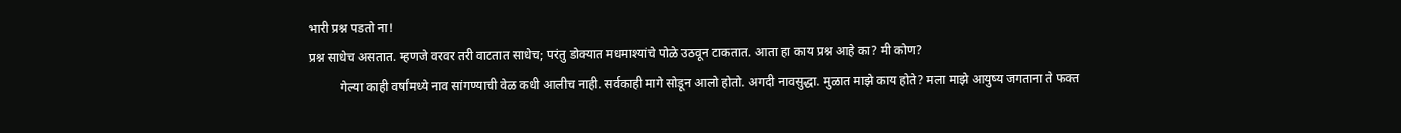भारी प्रश्न पडतो ना!
प्रश्न साधेच असतात. म्हणजे वरवर तरी वाटतात साधेच; परंतु डोक्यात मधमाश्यांचे पोळे उठवून टाकतात. आता हा काय प्रश्न आहे का? मी कोण?
          गेल्या काही वर्षांमध्ये नाव सांगण्याची वेळ कधी आलीच नाही. सर्वकाही मागे सोडून आलो होतो. अगदी नावसुद्धा. मुळात माझे काय होते? मला माझे आयुष्य जगताना ते फक्त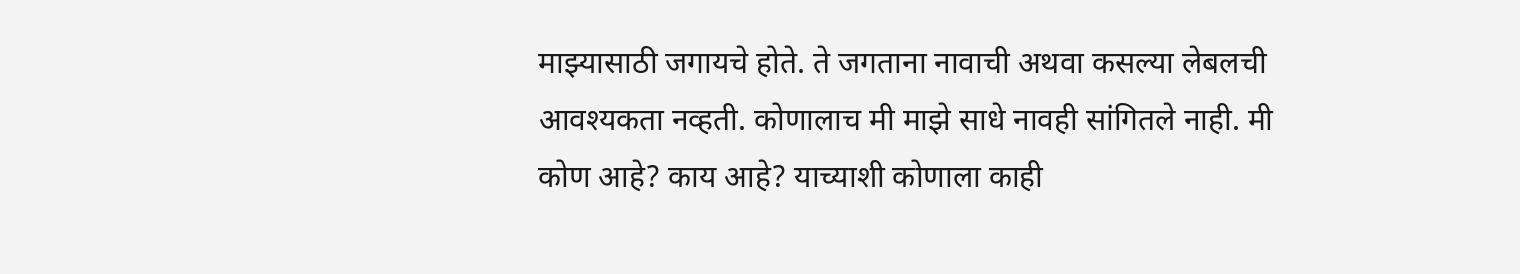माझ्यासाठी जगायचे होते. ते जगताना नावाची अथवा कसल्या लेबलची आवश्यकता नव्हती. कोणालाच मी माझे साधे नावही सांगितले नाही. मी कोण आहे? काय आहे? याच्याशी कोणाला काही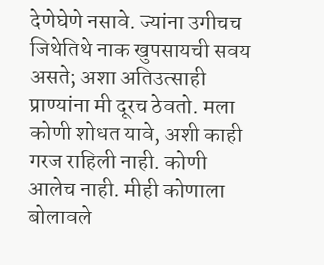देणेघेणे नसावे. ज्यांना उगीचच जिथेतिथे नाक खुपसायची सवय असते; अशा अतिउत्साही प्राण्यांना मी दूरच ठेवतो. मला कोणी शोधत यावे, अशी काही गरज राहिली नाही. कोणी आलेच नाही. मीही कोणाला बोलावले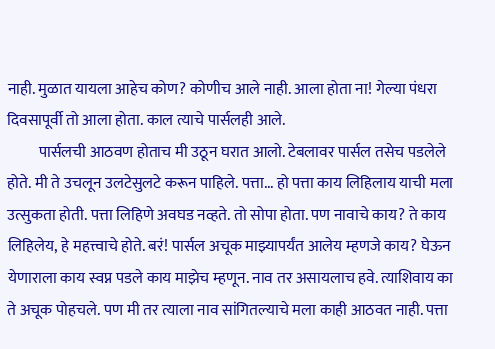नाही. मुळात यायला आहेच कोण? कोणीच आले नाही. आला होता ना! गेल्या पंधरा दिवसापूर्वी तो आला होता. काल त्याचे पार्सलही आले.
          पार्सलची आठवण होताच मी उठून घरात आलो. टेबलावर पार्सल तसेच पडलेले होते. मी ते उचलून उलटेसुलटे करून पाहिले. पत्ता... हो पत्ता काय लिहिलाय याची मला उत्सुकता होती. पत्ता लिहिणे अवघड नव्हते. तो सोपा होता. पण नावाचे काय? ते काय लिहिलेय, हे महत्त्वाचे होते. बरं! पार्सल अचूक माझ्यापर्यंत आलेय म्हणजे काय? घेऊन येणाराला काय स्वप्न पडले काय माझेच म्हणून. नाव तर असायलाच हवे. त्याशिवाय का ते अचूक पोहचले. पण मी तर त्याला नाव सांगितल्याचे मला काही आठवत नाही. पत्ता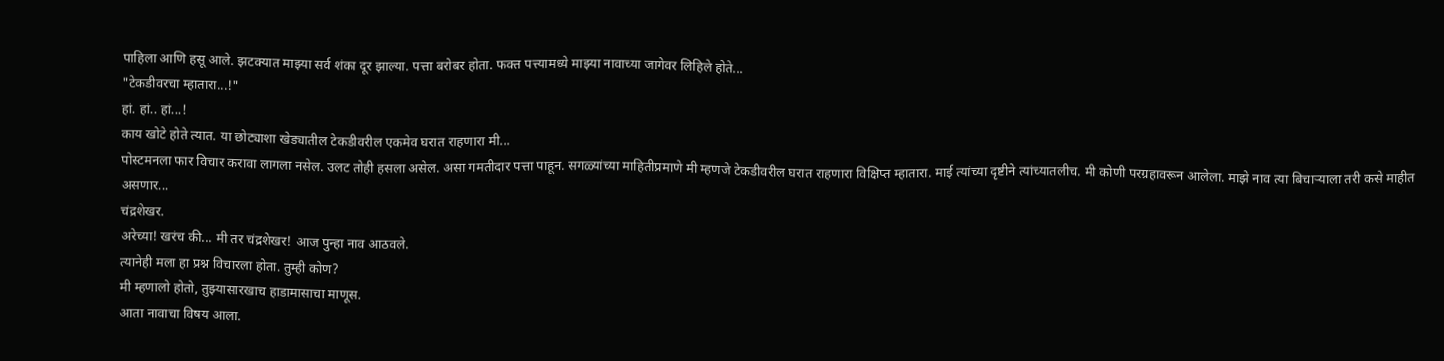पाहिला आणि हसू आले. झटक्यात माझ्या सर्व शंका दूर झाल्या. पत्ता बरोबर होता. फक्त पत्त्यामध्ये माझ्या नावाच्या जागेवर लिहिले होते...
"टेकडीवरचा म्हातारा...!"
हां. हां.. हां...!
काय खोटे होते त्यात. या छोट्याशा खेड्यातील टेकडीवरील एकमेव घरात राहणारा मी...
पोस्टमनला फार विचार करावा लागला नसेल. उलट तोही हसला असेल. असा गमतीदार पत्ता पाहून. सगळ्यांच्या माहितीप्रमाणे मी म्हणजे टेकडीवरील घरात राहणारा विक्षिप्त म्हातारा. माई त्यांच्या दृष्टीने त्यांच्यातलीच. मी कोणी परग्रहावरून आलेला. माझे नाव त्या बिचाऱ्याला तरी कसे माहीत असणार...
चंद्रशेखर.
अरेच्या! खरंच की... मी तर चंद्रशेखर! आज पुन्हा नाव आठवले.
त्यानेही मला हा प्रश्न विचारला होता. तुम्ही कोण?
मी म्हणालो होतो, तुझ्यासारखाच हाडामासाचा माणूस.
आता नावाचा विषय आला.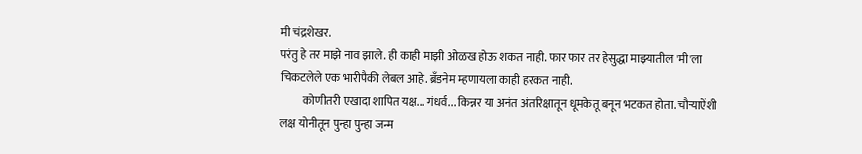मी चंद्रशेखर.
परंतु हे तर माझे नाव झाले. ही काही माझी ओळख होऊ शकत नाही. फार फार तर हेसुद्धा माझ्यातील 'मी'ला चिकटलेले एक भारीपैकी लेबल आहे. ब्रँडनेम म्हणायला काही हरकत नाही.
          कोणीतरी एखादा शापित यक्ष... गंधर्व... किन्नर या अनंत अंतरिक्षातून धूमकेतू बनून भटकत होता. चौर्‍याऐंशी लक्ष योनीतून पुन्हा पुन्हा जन्म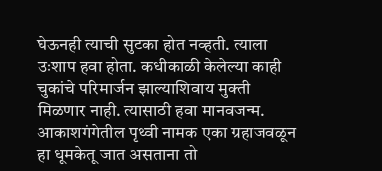घेऊनही त्याची सुटका होत नव्हती. त्याला उःशाप हवा होता. कधीकाळी केलेल्या काही चुकांचे परिमार्जन झाल्याशिवाय मुक्ती मिळणार नाही. त्यासाठी हवा मानवजन्म. आकाशगंगेतील पृथ्वी नामक एका ग्रहाजवळून हा धूमकेतू जात असताना तो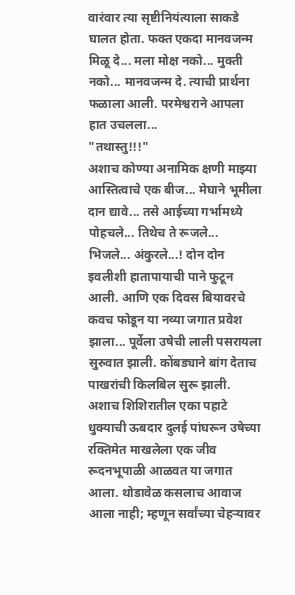वारंवार त्या सृष्टीनियंत्याला साकडे घालत होता. फक्त एकदा मानवजन्म मिळू दे... मला मोक्ष नको... मुक्ती नको... मानवजन्म दे. त्याची प्रार्थना फळाला आली. परमेश्वराने आपला हात उचलला...
"तथास्तु!!!"
अशाच कोण्या अनामिक क्षणी माझ्या आस्तित्वाचे एक बीज... मेघाने भूमीला दान द्यावे... तसे आईच्या गर्भामध्ये पोहचले... तिथेच ते रूजले... भिजले... अंकुरले...! दोन दोन इवलीशी हातापायाची पाने फुटून आली. आणि एक दिवस बियावरचे कवच फोडून या नव्या जगात प्रवेश झाला... पूर्वेला उषेची लाली पसरायला सुरुवात झाली. कोंबड्याने बांग देताच पाखरांची किलबिल सुरू झाली. अशाच शिशिरातील एका पहाटे धुक्याची ऊबदार दुलई पांघरून उषेच्या रक्तिमेत माखलेला एक जीव रूदनभूपाळी आळवत या जगात आला. थोडावेळ कसलाच आवाज आला नाही; म्हणून सर्वांच्या चेहऱ्यावर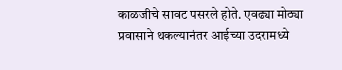काळजीचे सावट पसरले होते. एवढ्या मोठ्या प्रवासाने थकल्यानंतर आईच्या उदरामध्ये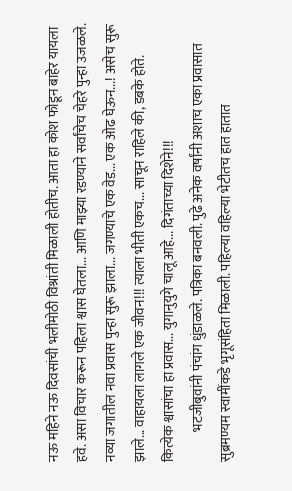नऊ महिने नऊ दिवसांची भलीमोठी विश्रांती मिळाली होतीच. आता हा कोश फोडून बाहेर यायला हवे. असा विचार करून पहिला श्वास घेतला... आणि माझ्या रडण्याने सर्वांचेच चेहरे पुन्हा उजळले. नव्या जगातील नवा प्रवास पुन्हा सुरू झाला... जगण्याचे एक वेड... एक ओढ घेऊन...! असेच सुरू झाले... वाहायला लागले एक जीवन!!! त्याला भीती एकच... साचून राहिले की, डबके होते. कित्येक श्वासांचा हा प्रवास... युगानुयुगे चालू आहे... दिगंताच्या दिशेने!!!
           भटजीबुवांनी पंचांग धुंडाळले. पत्रिका बनवली. पुढे अनेक वर्षांनी अशाच एका प्रवासात सुब्रमण्यम स्वामींकडे भृगूसंहिता मिळाली. पहिल्या वहिल्या भेटीतच हात हातात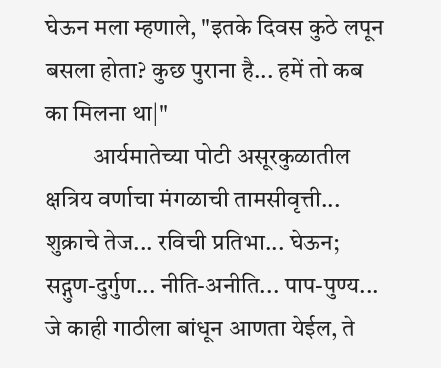घेऊन मला म्हणाले, "इतके दिवस कुठे लपून बसला होता? कुछ पुराना है... हमें तो कब का मिलना था|"
          आर्यमातेच्या पोटी असूरकुळातील क्षत्रिय वर्णाचा मंगळाची तामसीवृत्ती... शुक्राचे तेज... रविची प्रतिभा... घेऊन; सद्गुण-दुर्गुण... नीति-अनीति... पाप-पुण्य... जे काही गाठीला बांधून आणता येईल, ते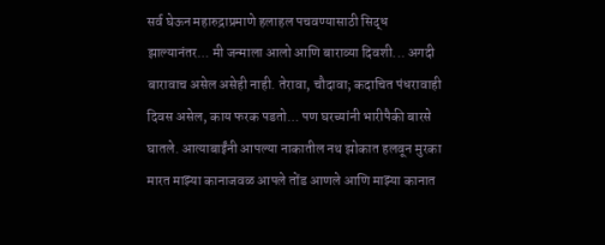सर्व घेऊन महारुद्राप्रमाणे हलाहल पचवण्यासाठी सिद्ध झाल्यानंतर... मी जन्माला आलो आणि बाराव्या दिवशी... अगदी बारावाच असेल असेही नाही. तेरावा, चौदावा; कदाचित पंधरावाही दिवस असेल, काय फरक पडतो... पण घरच्यांनी भारीपैकी बारसे घातले. आत्याबाईंनी आपल्या नाकातील नथ झोकात हलवून मुरका मारत माझ्या कानाजवळ आपले तोंड आणले आणि माझ्या कानात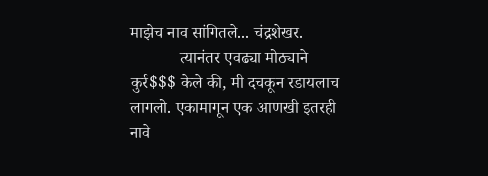माझेच नाव सांगितले... चंद्रशेखर.
            त्यानंतर एवढ्या मोठ्याने कुर्र$$$ केले की, मी दचकून रडायलाच लागलो. एकामागून एक आणखी इतरही नावे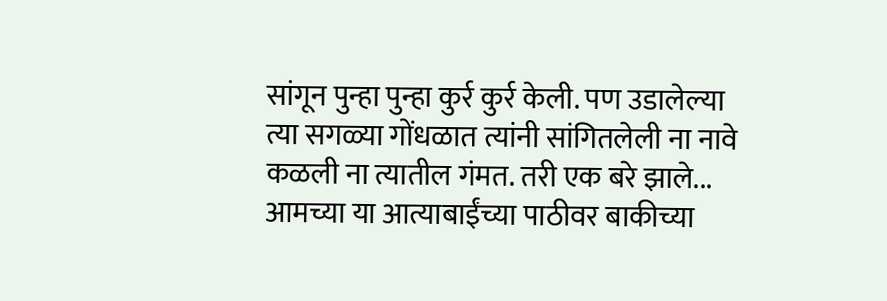सांगून पुन्हा पुन्हा कुर्र कुर्र केली. पण उडालेल्या त्या सगळ्या गोंधळात त्यांनी सांगितलेली ना नावे कळली ना त्यातील गंमत. तरी एक बरे झाले... आमच्या या आत्याबाईंच्या पाठीवर बाकीच्या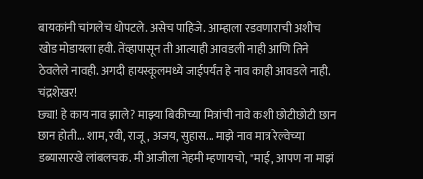बायकांनी चांगलेच धोपटले. असेच पाहिजे. आम्हाला रडवणाराची अशीच खोड मोडायला हवी. तेंव्हापासून ती आत्याही आवडली नाही आणि तिने ठेवलेले नावही. अगदी हायस्कूलमध्ये जाईपर्यंत हे नाव काही आवडले नाही.
चंद्रशेखर!
छ्या! हे काय नाव झाले? माझ्या बिकीच्या मित्रांची नावे कशी छोटीछोटी छान छान होती... शाम, रवी, राजू, अजय, सुहास... माझे नाव मात्र रेल्वेच्या डब्यासारखे लांबलचक. मी आजीला नेहमी म्हणायचो, "माई, आपण ना माझं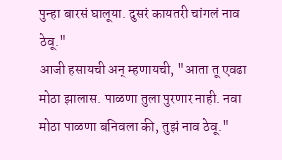पुन्हा बारसं घालूया. दुसरं कायतरी चांगलं नाव ठेवू."
आजी हसायची अन् म्हणायची, "आता तू एवढा मोठा झालास. पाळणा तुला पुरणार नाही. नवा मोठा पाळणा बनिवला की, तुझं नाव ठेवू."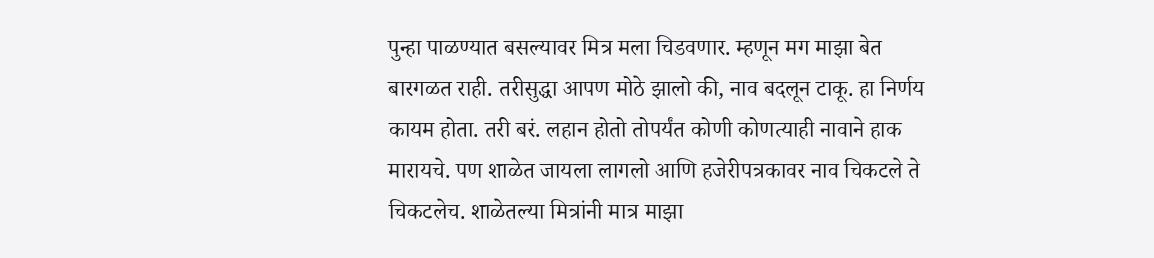पुन्हा पाळण्यात बसल्यावर मित्र मला चिडवणार. म्हणून मग माझा बेत बारगळत राही. तरीसुद्धा आपण मोठे झालो की, नाव बदलून टाकू. हा निर्णय कायम होता. तरी बरं. लहान होतो तोपर्यंत कोणी कोणत्याही नावाने हाक मारायचे. पण शाळेत जायला लागलो आणि हजेरीपत्रकावर नाव चिकटले ते चिकटलेच. शाळेतल्या मित्रांनी मात्र माझा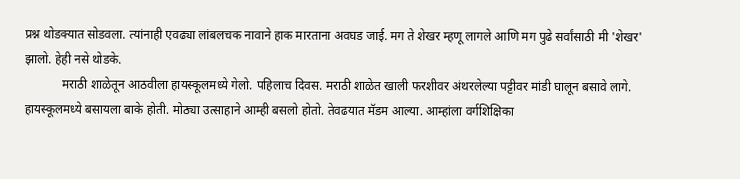प्रश्न थोडक्यात सोडवला. त्यांनाही एवढ्या लांबलचक नावाने हाक मारताना अवघड जाई. मग ते शेखर म्हणू लागले आणि मग पुढे सर्वांसाठी मी 'शेखर' झालो. हेही नसे थोडके.
            मराठी शाळेतून आठवीला हायस्कूलमध्ये गेलो. पहिलाच दिवस. मराठी शाळेत खाली फरशीवर अंथरलेल्या पट्टीवर मांडी घालून बसावे लागे. हायस्कूलमध्ये बसायला बाके होती. मोठ्या उत्साहाने आम्ही बसलो होतो. तेवढयात मॅडम आल्या. आम्हांला वर्गशिक्षिका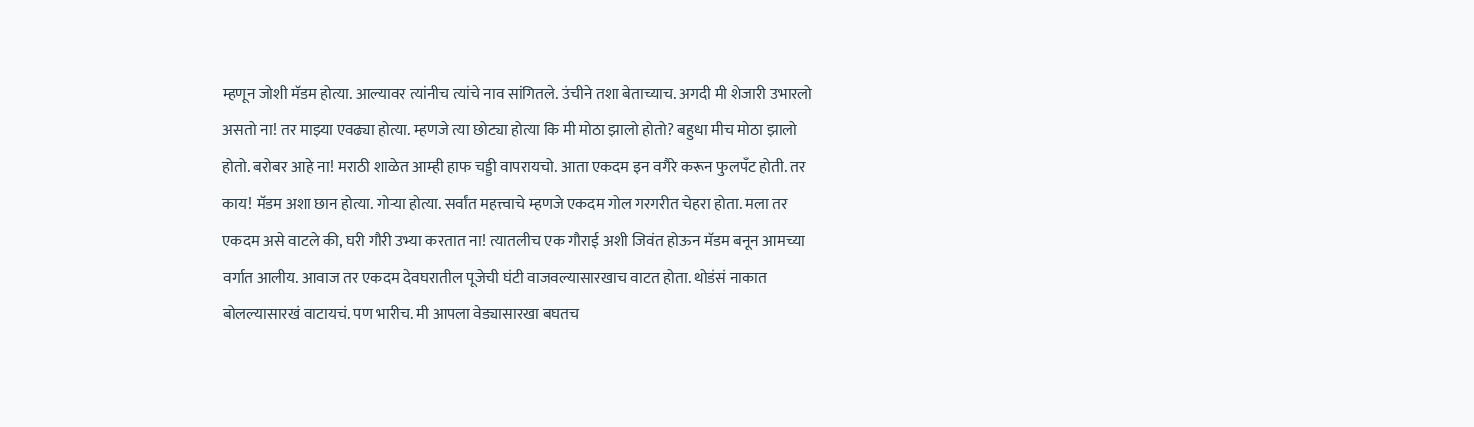म्हणून जोशी मॅडम होत्या. आल्यावर त्यांनीच त्यांचे नाव सांगितले. उंचीने तशा बेताच्याच. अगदी मी शेजारी उभारलो असतो ना! तर माझ्या एवढ्या होत्या. म्हणजे त्या छोट्या होत्या कि मी मोठा झालो होतो? बहुधा मीच मोठा झालो होतो. बरोबर आहे ना! मराठी शाळेत आम्ही हाफ चड्डी वापरायचो. आता एकदम इन वगैरे करून फुलपँट होती. तर काय! मॅडम अशा छान होत्या. गोर्‍या होत्या. सर्वांत महत्त्वाचे म्हणजे एकदम गोल गरगरीत चेहरा होता. मला तर एकदम असे वाटले की, घरी गौरी उभ्या करतात ना! त्यातलीच एक गौराई अशी जिवंत होऊन मॅडम बनून आमच्या वर्गात आलीय. आवाज तर एकदम देवघरातील पूजेची घंटी वाजवल्यासारखाच वाटत होता. थोडंसं नाकात बोलल्यासारखं वाटायचं. पण भारीच. मी आपला वेड्यासारखा बघतच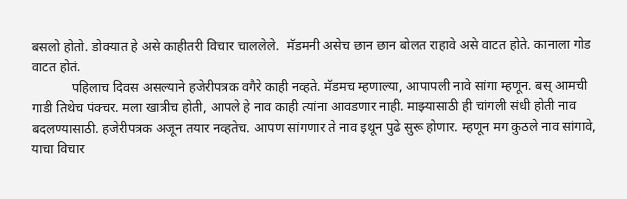बसलो होतो. डोक्यात हे असे काहीतरी विचार चाललेले.  मॅडमनी असेच छान छान बोलत राहावे असे वाटत होते. कानाला गोड वाटत होतं.
            पहिलाच दिवस असल्याने हजेरीपत्रक वगैरे काही नव्हते. मॅडमच म्हणाल्या, आपापली नावे सांगा म्हणून. बस् आमची गाडी तिथेच पंक्चर. मला खात्रीच होती, आपले हे नाव काही त्यांना आवडणार नाही. माझ्यासाठी ही चांगली संधी होती नाव बदलण्यासाठी. हजेरीपत्रक अजून तयार नव्हतेच. आपण सांगणार ते नाव इथून पुढे सुरू होणार. म्हणून मग कुठले नाव सांगावे, याचा विचार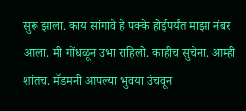सुरू झाला. काय सांगावे हे पक्के होईपर्यंत माझा नंबर आला. मी गोंधळून उभा राहिलो. काहीच सुचेना. आम्ही शांतच. मॅडमनी आपल्या भुवया उंचवून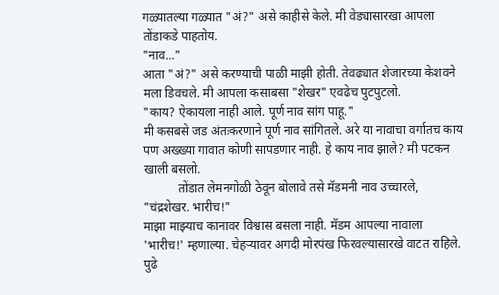गळ्यातल्या गळ्यात "अं?" असे काहीसे केले. मी वेड्यासारखा आपला तोंडाकडे पाहतोय.
"नाव..."
आता "अं?" असे करण्याची पाळी माझी होती. तेवढ्यात शेजारच्या केशवने मला डिवचले. मी आपला कसाबसा "शेखर" एवढेच पुटपुटलो.
"काय? ऐकायला नाही आले. पूर्ण नाव सांग पाहू."
मी कसबसे जड अंतःकरणाने पूर्ण नाव सांगितले. अरे या नावाचा वर्गातच काय पण अख्ख्या गावात कोणी सापडणार नाही. हे काय नाव झाले? मी पटकन खाली बसलो.
           तोंडात लेमनगोळी ठेवून बोलावे तसे मॅडमनी नाव उच्चारले, "चंद्रशेखर. भारीच!"
माझा माझ्याच कानावर विश्वास बसला नाही. मॅडम आपल्या नावाला 'भारीच!' म्हणाल्या. चेहऱ्यावर अगदी मोरपंख फिरवल्यासारखे वाटत राहिले. पुढे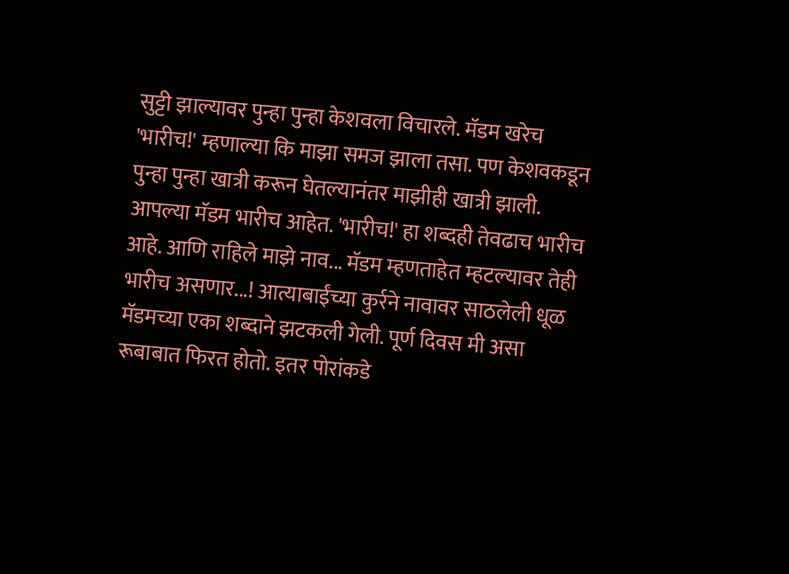सुट्टी झाल्यावर पुन्हा पुन्हा केशवला विचारले. मॅडम खरेच 'भारीच!' म्हणाल्या कि माझा समज झाला तसा. पण केशवकडून पुन्हा पुन्हा खात्री करून घेतल्यानंतर माझीही खात्री झाली. आपल्या मॅडम भारीच आहेत. 'भारीच!' हा शब्दही तेवढाच भारीच आहे. आणि राहिले माझे नाव... मॅडम म्हणताहेत म्हटल्यावर तेही भारीच असणार...! आत्याबाईंच्या कुर्रने नावावर साठलेली धूळ मॅडमच्या एका शब्दाने झटकली गेली. पूर्ण दिवस मी असा रूबाबात फिरत होतो. इतर पोरांकडे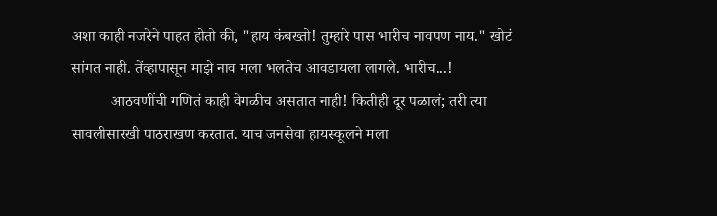अशा काही नजरेने पाहत होतो की, "हाय कंबख्तो! तुम्हारे पास भारीच नावपण नाय." खोटं सांगत नाही. तेंव्हापासून माझे नाव मला भलतेच आवडायला लागले. भारीच...!
          आठवणींची गणितं काही वेगळीच असतात नाही! कितीही दूर पळालं; तरी त्या सावलीसारखी पाठराखण करतात. याच जनसेवा हायस्कूलने मला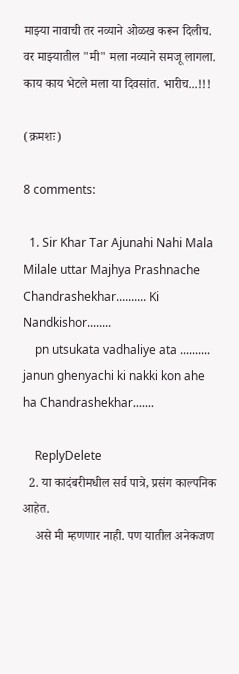माझ्या नावाची तर नव्याने ओळख करून दिलीच. वर माझ्यातील "मी" मला नव्याने समजू लागला. काय काय भेटले मला या दिवसांत. भारीच...!!!

(क्रमशः)

8 comments:

  1. Sir Khar Tar Ajunahi Nahi Mala Milale uttar Majhya Prashnache Chandrashekhar.......... Ki Nandkishor........
    pn utsukata vadhaliye ata .......... janun ghenyachi ki nakki kon ahe ha Chandrashekhar.......

    ReplyDelete
  2. या कादंबरीमधील सर्व पात्रे, प्रसंग काल्पनिक आहेत.
    असे मी म्हणणार नाही. पण यातील अनेकजण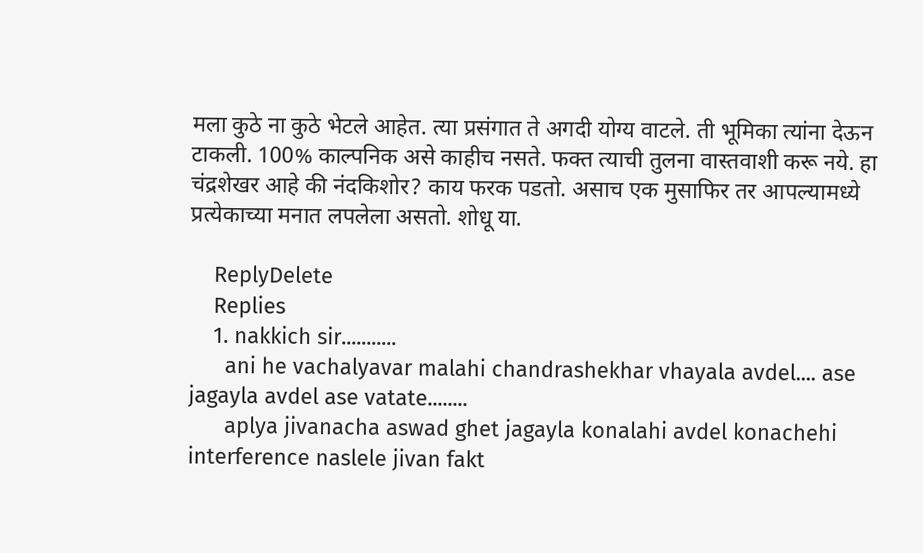मला कुठे ना कुठे भेटले आहेत. त्या प्रसंगात ते अगदी योग्य वाटले. ती भूमिका त्यांना देऊन टाकली. 100% काल्पनिक असे काहीच नसते. फक्त त्याची तुलना वास्तवाशी करू नये. हा चंद्रशेखर आहे की नंदकिशोर? काय फरक पडतो. असाच एक मुसाफिर तर आपल्यामध्ये प्रत्येकाच्या मनात लपलेला असतो. शोधू या.

    ReplyDelete
    Replies
    1. nakkich sir...........
      ani he vachalyavar malahi chandrashekhar vhayala avdel.... ase jagayla avdel ase vatate........
      aplya jivanacha aswad ghet jagayla konalahi avdel konachehi interference naslele jivan fakt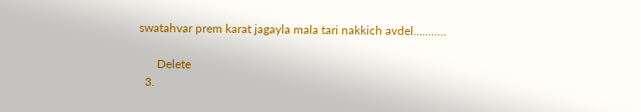swatahvar prem karat jagayla mala tari nakkich avdel...........

      Delete
  3.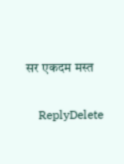सर एकदम मस्त

    ReplyDelete